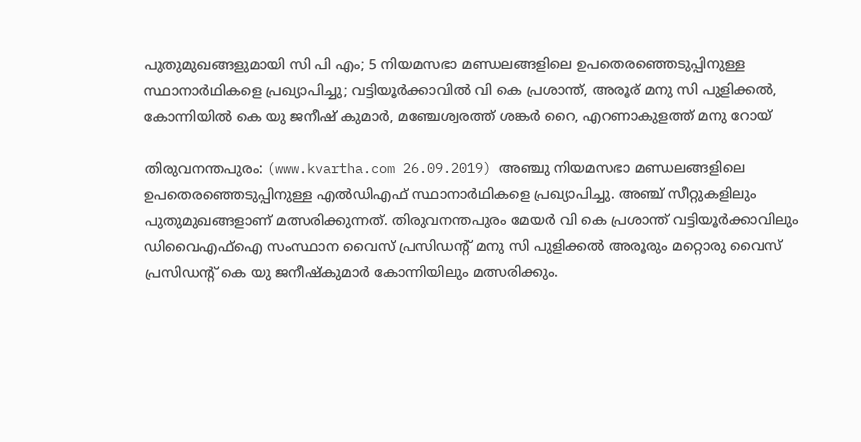പുതുമുഖങ്ങളുമായി സി പി എം; 5 നിയമസഭാ മണ്ഡലങ്ങളിലെ ഉപതെരഞ്ഞെടുപ്പിനുള്ള സ്ഥാനാര്‍ഥികളെ പ്രഖ്യാപിച്ചു; വട്ടിയൂര്‍ക്കാവില്‍ വി കെ പ്രശാന്ത്, അരൂര് മനു സി പുളിക്കല്‍, കോന്നിയില്‍ കെ യു ജനീഷ് കുമാര്‍, മഞ്ചേശ്വരത്ത് ശങ്കര്‍ റൈ, എറണാകുളത്ത് മനു റോയ്

തിരുവനന്തപുരം: (www.kvartha.com 26.09.2019) അഞ്ചു നിയമസഭാ മണ്ഡലങ്ങളിലെ ഉപതെരഞ്ഞെടുപ്പിനുള്ള എല്‍ഡിഎഫ് സ്ഥാനാര്‍ഥികളെ പ്രഖ്യാപിച്ചു. അഞ്ച് സീറ്റുകളിലും പുതുമുഖങ്ങളാണ് മത്സരിക്കുന്നത്. തിരുവനന്തപുരം മേയര്‍ വി കെ പ്രശാന്ത് വട്ടിയൂര്‍ക്കാവിലും ഡിവൈഎഫ്‌ഐ സംസ്ഥാന വൈസ് പ്രസിഡന്റ് മനു സി പുളിക്കല്‍ അരൂരും മറ്റൊരു വൈസ് പ്രസിഡന്റ് കെ യു ജനീഷ്‌കുമാര്‍ കോന്നിയിലും മത്സരിക്കും.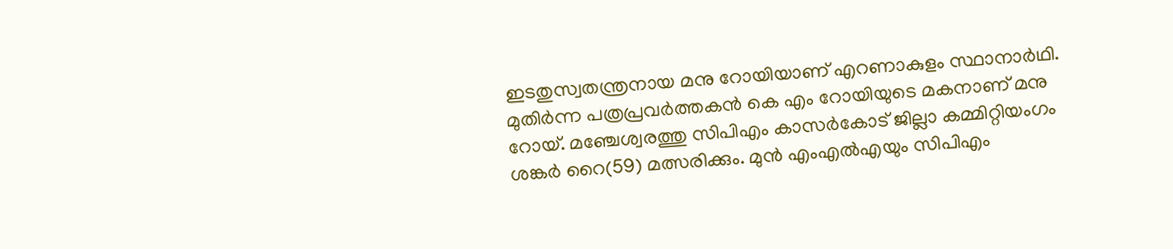ഇടതുസ്വതന്ത്രനായ മനു റോയിയാണ് എറണാകുളം സ്ഥാനാര്‍ഥി. മുതിര്‍ന്ന പത്രപ്രവര്‍ത്തകന്‍ കെ എം റോയിയുടെ മകനാണ് മനു റോയ്. മഞ്ചേശ്വരത്തു സിപിഎം കാസര്‍കോട് ജില്ലാ കമ്മിറ്റിയംഗം ശങ്കര്‍ റൈ(59) മത്സരിക്കും. മുന്‍ എംഎല്‍എയും സിപിഎം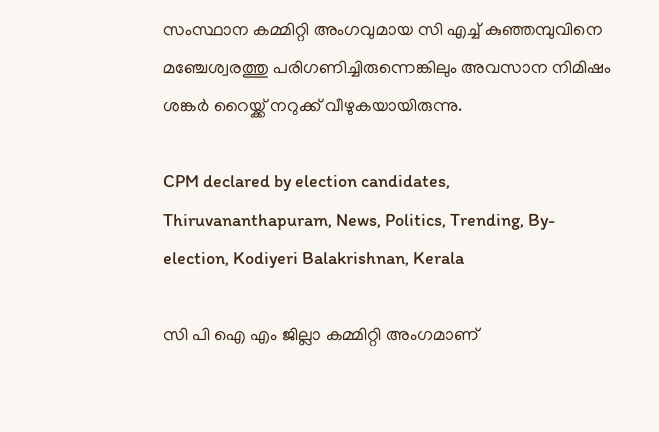സംസ്ഥാന കമ്മിറ്റി അംഗവുമായ സി എച്ച് കുഞ്ഞമ്പുവിനെ മഞ്ചേശ്വരത്തു പരിഗണിച്ചിരുന്നെങ്കിലും അവസാന നിമിഷം ശങ്കര്‍ റൈയ്ക്ക് നറുക്ക് വീഴുകയായിരുന്നു.

CPM declared by election candidates, Thiruvananthapuram, News, Politics, Trending, By-election, Kodiyeri Balakrishnan, Kerala

സി പി ഐ എം ജില്ലാ കമ്മിറ്റി അംഗമാണ്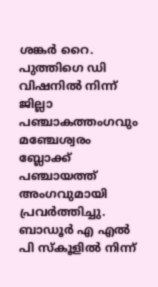ശങ്കര്‍ റൈ. പുത്തിഗെ ഡി
വിഷനിൽ നിന്ന് ജില്ലാ പഞ്ചാകത്തംഗവും മഞ്ചേശ്വരം ബ്ലോക്ക് പഞ്ചായത്ത് അംഗവുമായി പ്രവർത്തിച്ചു. ബാഡൂർ എ എൽ പി സ്കൂളിൽ നിന്ന്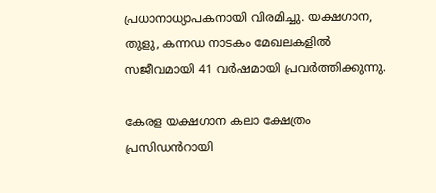പ്രധാനാധ്യാപകനായി വിരമിച്ചു. യക്ഷഗാന, തുളു, കന്നഡ നാടകം മേഖലകളിൽ സജീവമായി 41 വർഷമായി പ്രവർത്തിക്കുന്നു.

കേരള യക്ഷഗാന കലാ ക്ഷേത്രം പ്രസിഡൻറായി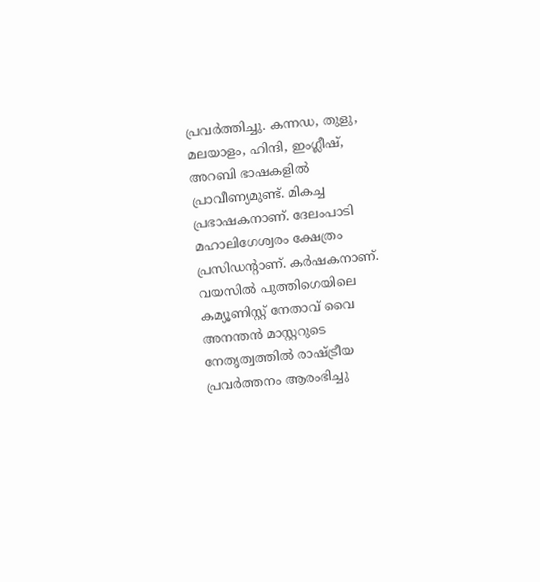പ്രവർത്തിച്ചു. കന്നഡ, തുളു, മലയാളം, ഹിന്ദി, ഇംഗ്ലീഷ്, അറബി ഭാഷകളിൽ പ്രാവീണ്യമുണ്ട്. മികച്ച പ്രഭാഷകനാണ്. ദേലംപാടി മഹാലിഗേശ്വരം ക്ഷേത്രം പ്രസിഡന്റാണ്. കർഷകനാണ്.  വയസിൽ പുത്തിഗെയിലെ കമ്യൂണിസ്റ്റ് നേതാവ് വൈ അനന്തൻ മാസ്റ്ററുടെ നേതൃത്വത്തിൽ രാഷ്ട്രീയ പ്രവർത്തനം ആരംഭിച്ചു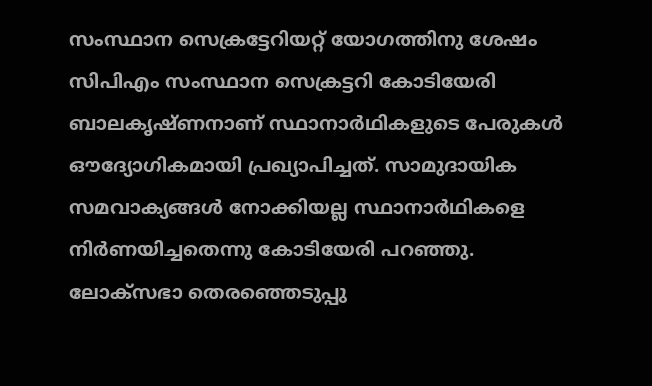സംസ്ഥാന സെക്രട്ടേറിയറ്റ് യോഗത്തിനു ശേഷം സിപിഎം സംസ്ഥാന സെക്രട്ടറി കോടിയേരി ബാലകൃഷ്ണനാണ് സ്ഥാനാര്‍ഥികളുടെ പേരുകള്‍ ഔദ്യോഗികമായി പ്രഖ്യാപിച്ചത്. സാമുദായിക സമവാക്യങ്ങള്‍ നോക്കിയല്ല സ്ഥാനാര്‍ഥികളെ നിര്‍ണയിച്ചതെന്നു കോടിയേരി പറഞ്ഞു. ലോക്‌സഭാ തെരഞ്ഞെടുപ്പു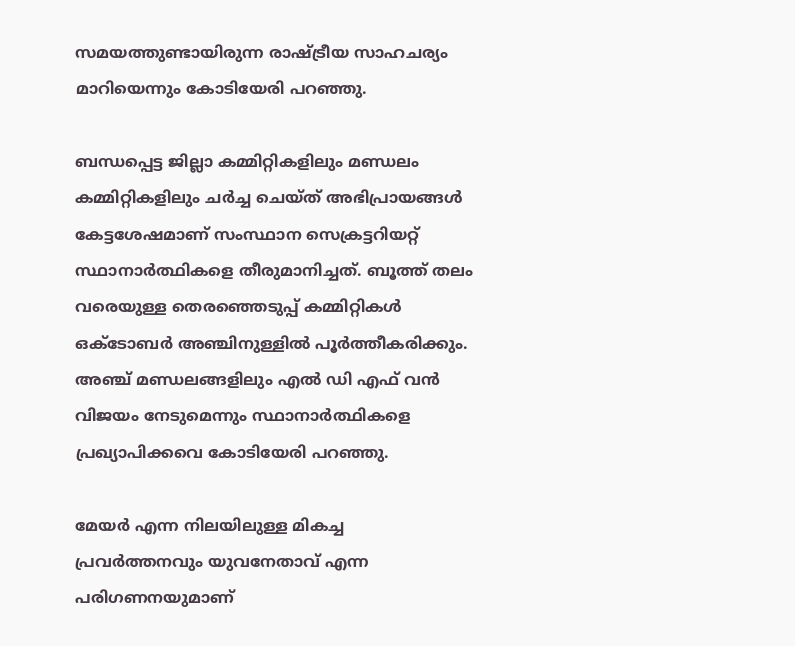സമയത്തുണ്ടായിരുന്ന രാഷ്ട്രീയ സാഹചര്യം മാറിയെന്നും കോടിയേരി പറഞ്ഞു.

ബന്ധപ്പെട്ട ജില്ലാ കമ്മിറ്റികളിലും മണ്ഡലം കമ്മിറ്റികളിലും ചര്‍ച്ച ചെയ്ത് അഭിപ്രായങ്ങള്‍ കേട്ടശേഷമാണ് സംസ്ഥാന സെക്രട്ടറിയറ്റ് സ്ഥാനാര്‍ത്ഥികളെ തീരുമാനിച്ചത്. ബൂത്ത് തലം വരെയുള്ള തെരഞ്ഞെടുപ്പ് കമ്മിറ്റികള്‍ ഒക്ടോബര്‍ അഞ്ചിനുള്ളില്‍ പൂര്‍ത്തീകരിക്കും. അഞ്ച് മണ്ഡലങ്ങളിലും എല്‍ ഡി എഫ് വന്‍ വിജയം നേടുമെന്നും സ്ഥാനാര്‍ത്ഥികളെ പ്രഖ്യാപിക്കവെ കോടിയേരി പറഞ്ഞു.

മേയര്‍ എന്ന നിലയിലുള്ള മികച്ച പ്രവര്‍ത്തനവും യുവനേതാവ് എന്ന പരിഗണനയുമാണ്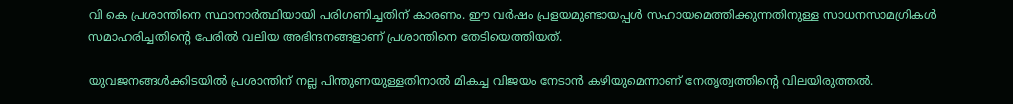വി കെ പ്രശാന്തിനെ സ്ഥാനാര്‍ത്ഥിയായി പരിഗണിച്ചതിന് കാരണം. ഈ വര്‍ഷം പ്രളയമുണ്ടായപ്പള്‍ സഹായമെത്തിക്കുന്നതിനുള്ള സാധനസാമഗ്രികള്‍ സമാഹരിച്ചതിന്റെ പേരില്‍ വലിയ അഭിന്ദനങ്ങളാണ് പ്രശാന്തിനെ തേടിയെത്തിയത്.

യുവജനങ്ങള്‍ക്കിടയില്‍ പ്രശാന്തിന് നല്ല പിന്തുണയുള്ളതിനാല്‍ മികച്ച വിജയം നേടാന്‍ കഴിയുമെന്നാണ് നേതൃത്വത്തിന്റെ വിലയിരുത്തല്‍.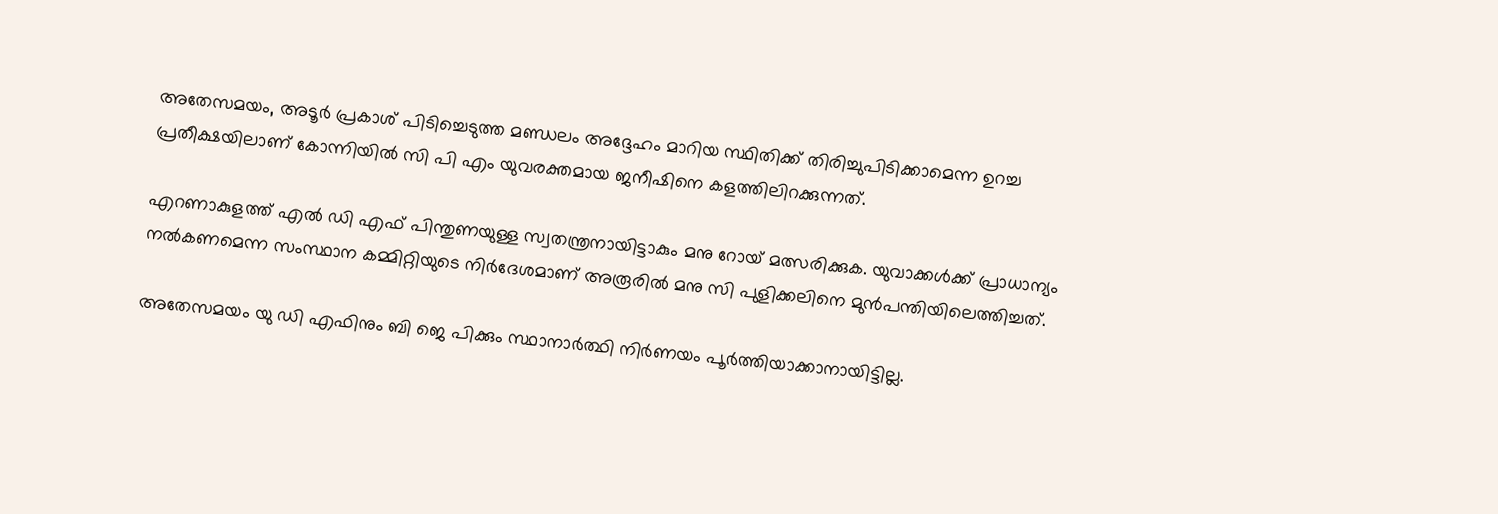അതേസമയം, അടൂര്‍ പ്രകാശ് പിടിച്ചെടുത്ത മണ്ഡലം അദ്ദേഹം മാറിയ സ്ഥിതിക്ക് തിരിച്ചുപിടിക്കാമെന്ന ഉറച്ച പ്രതീക്ഷയിലാണ് കോന്നിയില്‍ സി പി എം യുവരക്തമായ ജനീഷിനെ കളത്തിലിറക്കുന്നത്.

എറണാകുളത്ത് എല്‍ ഡി എഫ് പിന്തുണയുള്ള സ്വതന്ത്രനായിട്ടാകും മനു റോയ് മത്സരിക്കുക. യുവാക്കള്‍ക്ക് പ്രാധാന്യം നല്‍കണമെന്ന സംസ്ഥാന കമ്മിറ്റിയുടെ നിര്‍ദേശമാണ് അരൂരില്‍ മനു സി പുളിക്കലിനെ മുന്‍പന്തിയിലെത്തിച്ചത്.

അതേസമയം യു ഡി എഫിനും ബി ജെ പിക്കും സ്ഥാനാര്‍ത്ഥി നിര്‍ണയം പൂര്‍ത്തിയാക്കാനായിട്ടില്ല.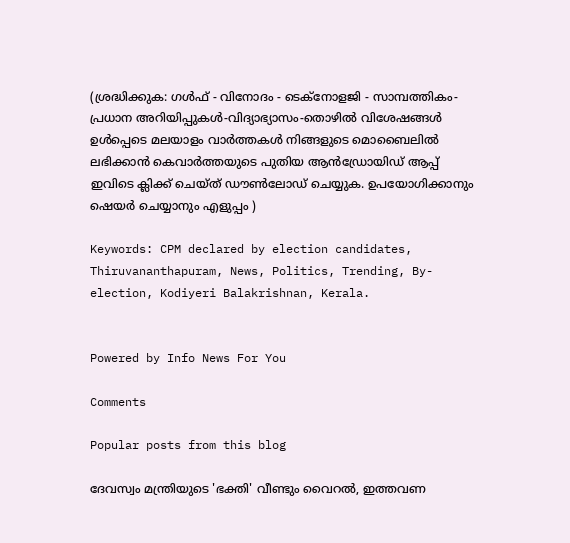(ശ്രദ്ധിക്കുക: ഗൾഫ് - വിനോദം - ടെക്നോളജി - സാമ്പത്തികം- പ്രധാന അറിയിപ്പുകൾ-വിദ്യാഭ്യാസം-തൊഴിൽ വിശേഷങ്ങൾ ഉൾപ്പെടെ മലയാളം വാർത്തകൾ നിങ്ങളുടെ മൊബൈലിൽ ലഭിക്കാൻ കെവാർത്തയുടെ പുതിയ ആൻഡ്രോയിഡ് ആപ്പ് ഇവിടെ ക്ലിക്ക് ചെയ്ത് ഡൗൺലോഡ് ചെയ്യുക. ഉപയോഗിക്കാനും ഷെയർ ചെയ്യാനും എളുപ്പം )

Keywords: CPM declared by election candidates, Thiruvananthapuram, News, Politics, Trending, By-election, Kodiyeri Balakrishnan, Kerala.


Powered by Info News For You

Comments

Popular posts from this blog

ദേവസ്വം മന്ത്രിയുടെ 'ഭക്തി' വീണ്ടും വൈറല്‍, ഇത്തവണ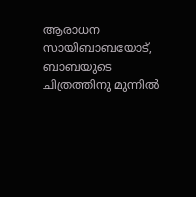ആരാധന സായിബാബയോട്, ബാബയുടെ ചിത്രത്തിനു മുന്നില്‍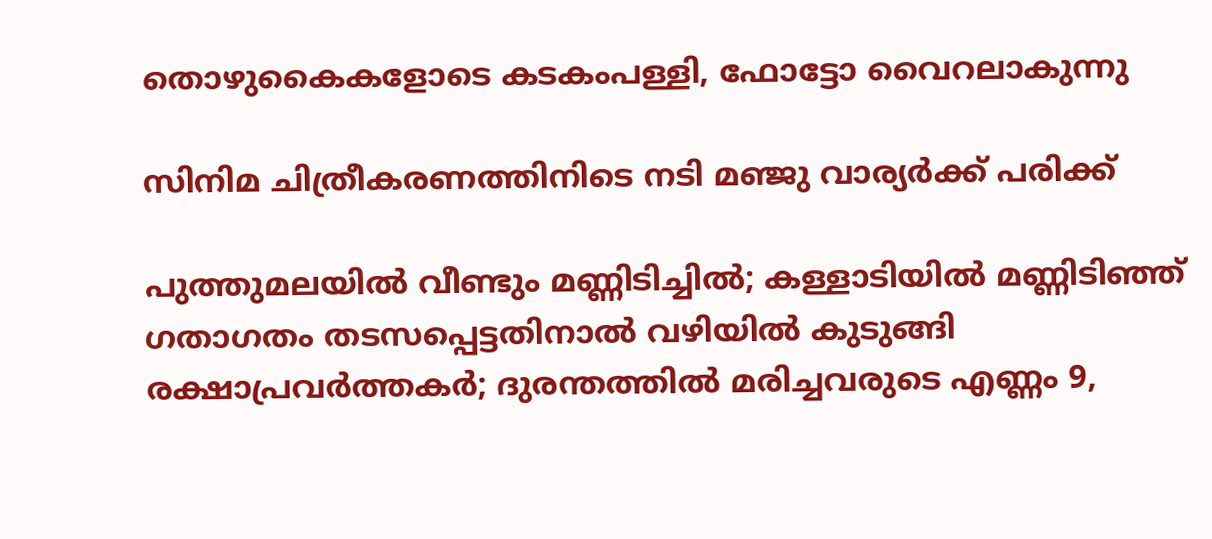തൊഴുകൈകളോടെ കടകംപള്ളി, ഫോട്ടോ വൈറലാകുന്നു

സിനിമ ചിത്രീകരണത്തിനിടെ നടി മഞ്ജു വാര്യര്‍ക്ക് പരിക്ക്

പുത്തുമലയില്‍ വീണ്ടും മണ്ണിടിച്ചില്‍; കള്ളാടിയില്‍ മണ്ണിടിഞ്ഞ് ഗതാഗതം തടസപ്പെട്ടതിനാല്‍ വഴിയില്‍ കുടുങ്ങി രക്ഷാപ്രവര്‍ത്തകര്‍; ദുരന്തത്തില്‍ മരിച്ചവരുടെ എണ്ണം 9,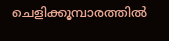ചെളിക്കൂമ്പാരത്തില്‍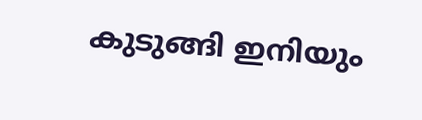കുടുങ്ങി ഇനിയും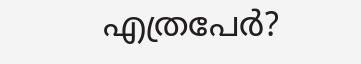എത്രപേര്‍?